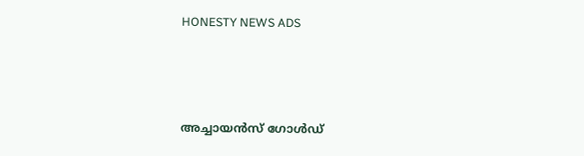HONESTY NEWS ADS



അച്ചായൻസ് ഗോൾഡ്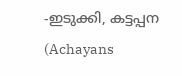-ഇടുക്കി, കട്ടപ്പന (Achayans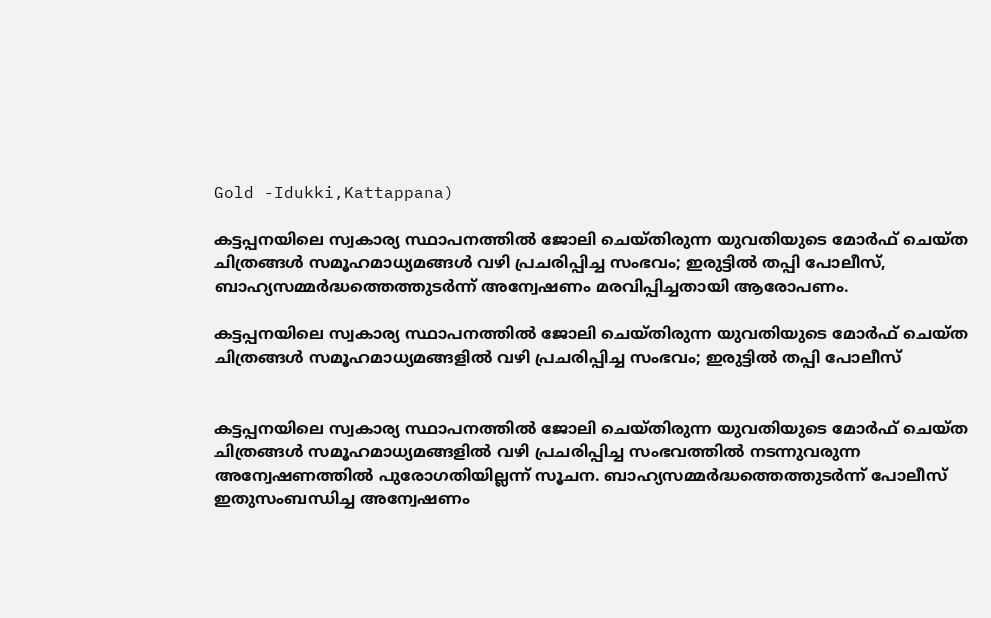Gold -Idukki,Kattappana)

കട്ടപ്പനയിലെ സ്വകാര്യ സ്ഥാപനത്തിൽ ജോലി ചെയ്തിരുന്ന യുവതിയുടെ മോർഫ് ചെയ്ത ചിത്രങ്ങൾ സമൂഹമാധ്യമങ്ങൾ വഴി പ്രചരിപ്പിച്ച സംഭവം; ഇരുട്ടിൽ തപ്പി പോലീസ്, ബാഹ്യസമ്മർദ്ധത്തെത്തുടർന്ന് അന്വേഷണം മരവിപ്പിച്ചതായി ആരോപണം.

കട്ടപ്പനയിലെ സ്വകാര്യ സ്ഥാപനത്തിൽ ജോലി ചെയ്തിരുന്ന യുവതിയുടെ മോർഫ് ചെയ്ത ചിത്രങ്ങൾ സമൂഹമാധ്യമങ്ങളിൽ വഴി പ്രചരിപ്പിച്ച സംഭവം; ഇരുട്ടിൽ തപ്പി പോലീസ്


കട്ടപ്പനയിലെ സ്വകാര്യ സ്ഥാപനത്തിൽ ജോലി ചെയ്തിരുന്ന യുവതിയുടെ മോർഫ് ചെയ്ത ചിത്രങ്ങൾ സമൂഹമാധ്യമങ്ങളിൽ വഴി പ്രചരിപ്പിച്ച സംഭവത്തിൽ നടന്നുവരുന്ന അന്വേഷണത്തിൽ പുരോഗതിയില്ലന്ന് സൂചന. ബാഹ്യസമ്മർദ്ധത്തെത്തുടർന്ന് പോലീസ് ഇതുസംബന്ധിച്ച അന്വേഷണം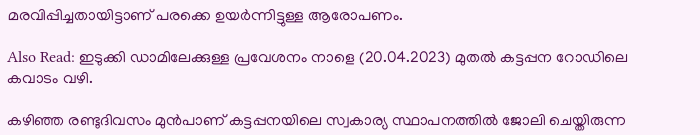മരവിപ്പിച്ചതായിട്ടാണ് പരക്കെ ഉയർന്നിട്ടുള്ള ആരോപണം.

Also Read: ഇടുക്കി ഡാമിലേക്കുള്ള പ്രവേശനം നാളെ (20.04.2023) മുതല്‍ കട്ടപ്പന റോഡിലെ കവാടം വഴി.

കഴിഞ്ഞ രണ്ടുദിവസം മുൻപാണ് കട്ടപ്പനയിലെ സ്വകാര്യ സ്ഥാപനത്തിൽ ജോലി ചെയ്തിരുന്ന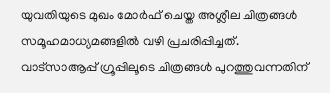യുവതിയുടെ മുഖം മോർഫ് ചെയ്ത അശ്ലീല ചിത്രങ്ങൾ സമൂഹമാധ്യമങ്ങളിൽ വഴി പ്രചരിപ്പിച്ചത്. വാട്‌സാആപ്പ് ഗ്രൂപ്പിലൂടെ ചിത്രങ്ങൾ പുറത്തുവന്നതിന്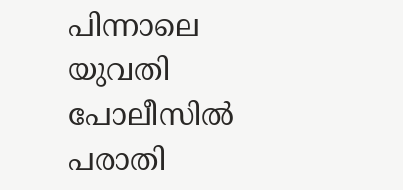പിന്നാലെ യുവതി പോലീസിൽ പരാതി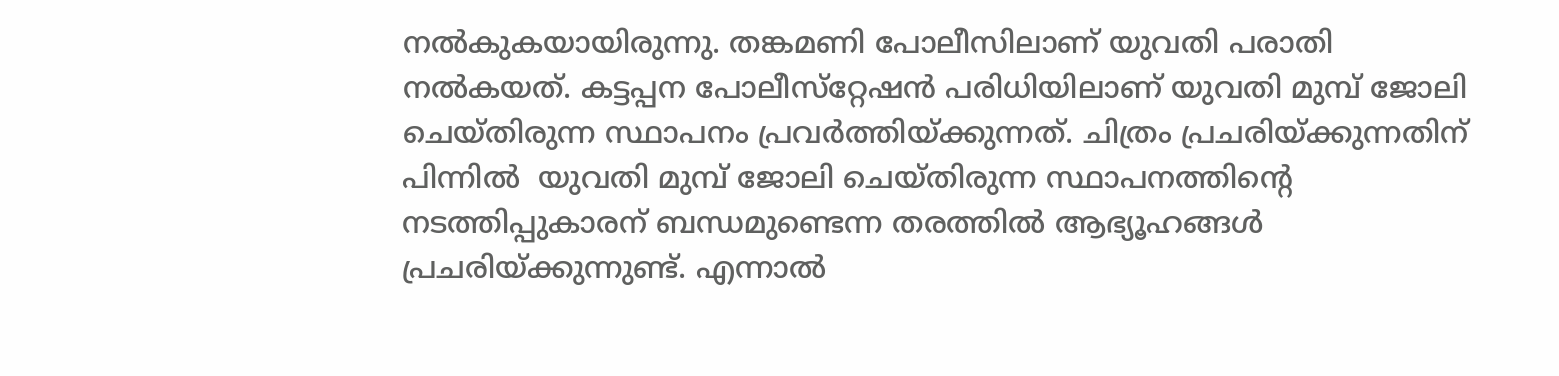നൽകുകയായിരുന്നു. തങ്കമണി പോലീസിലാണ് യുവതി പരാതി നൽകയത്. കട്ടപ്പന പോലീസ്‌റ്റേഷൻ പരിധിയിലാണ് യുവതി മുമ്പ് ജോലി ചെയ്തിരുന്ന സ്ഥാപനം പ്രവർത്തിയ്ക്കുന്നത്. ചിത്രം പ്രചരിയ്ക്കുന്നതിന് പിന്നിൽ  യുവതി മുമ്പ് ജോലി ചെയ്തിരുന്ന സ്ഥാപനത്തിന്റെ നടത്തിപ്പുകാരന് ബന്ധമുണ്ടെന്ന തരത്തിൽ ആഭ്യൂഹങ്ങൾ പ്രചരിയ്ക്കുന്നുണ്ട്. എന്നാൽ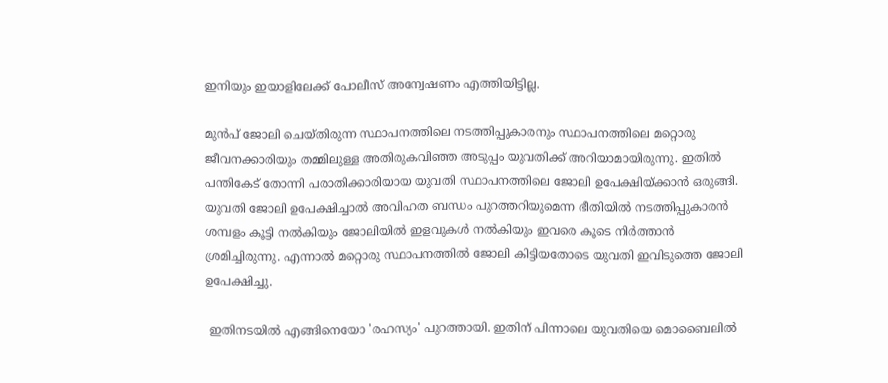ഇനിയും ഇയാളിലേക്ക് പോലീസ് അന്വേഷണം എത്തിയിട്ടില്ല.

മുൻപ് ജോലി ചെയ്തിരുന്ന സ്ഥാപനത്തിലെ നടത്തിപ്പുകാരനും സ്ഥാപനത്തിലെ മറ്റൊരു  ജീവനക്കാരിയും തമ്മിലുള്ള അതിരുകവിഞ്ഞ അടുപ്പം യുവതിക്ക് അറിയാമായിരുന്നു. ഇതിൽ പന്തികേട് തോന്നി പരാതിക്കാരിയായ യുവതി സ്ഥാപനത്തിലെ ജോലി ഉപേക്ഷിയ്ക്കാൻ ഒരുങ്ങി. യുവതി ജോലി ഉപേക്ഷിച്ചാൽ അവിഹത ബന്ധം പുറത്തറിയുമെന്ന ഭീതിയിൽ നടത്തിപ്പുകാരൻ ശമ്പളം കൂട്ടി നൽകിയും ജോലിയിൽ ഇളവുകൾ നൽകിയും ഇവരെ കൂടെ നിർത്താൻ ശ്രമിച്ചിരുന്നു. എന്നാൽ മറ്റൊരു സ്ഥാപനത്തിൽ ജോലി കിട്ടിയതോടെ യുവതി ഇവിടുത്തെ ജോലി ഉപേക്ഷിച്ചു.

 ഇതിനടയിൽ എങ്ങിനെയോ 'രഹസ്യം' പുറത്തായി. ഇതിന് പിന്നാലെ യുവതിയെ മൊബൈലിൽ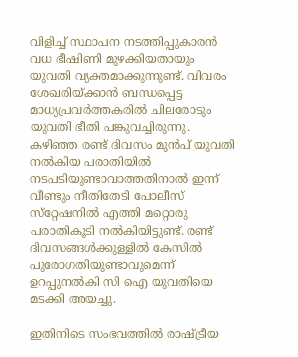വിളിച്ച് സ്ഥാപന നടത്തിപ്പുകാരൻ വധ ഭീഷിണി മുഴക്കിയതായും യുവതി വ്യക്തമാക്കുന്നുണ്ട്. വിവരം ശേഖരിയ്ക്കാൻ ബന്ധപ്പെട്ട മാധ്യപ്രവർത്തകരിൽ ചിലരോടും യുവതി ഭീതി പങ്കുവച്ചിരുന്നു. കഴിഞ്ഞ രണ്ട് ദിവസം മുൻപ് യുവതി നൽകിയ പരാതിയിൽ നടപടിയുണ്ടാവാത്തതിനാൽ ഇന്ന് വീണ്ടും നീതിതേടി പോലീസ് സ്‌റ്റേഷനിൽ എത്തി മറ്റൊരു പരാതികൂടി നൽകിയിട്ടുണ്ട്. രണ്ട് ദിവസങ്ങൾക്കുള്ളിൽ കേസിൽ പുരോഗതിയുണ്ടാവുമെന്ന് ഉറപ്പുനൽകി സി ഐ യുവതിയെ മടക്കി അയച്ചു.

ഇതിനിടെ സംഭവത്തിൽ രാഷ്ട്രീയ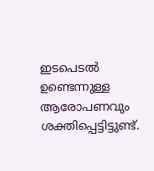ഇടപെടൽ ഉണ്ടെന്നുള്ള ആരോപണവും ശക്തിപ്പെട്ടിട്ടുണ്ട്.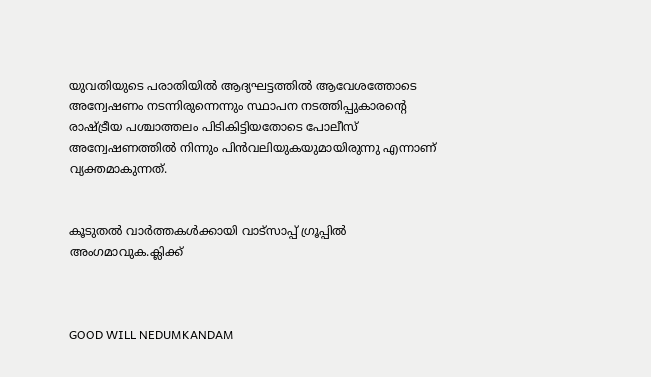യുവതിയുടെ പരാതിയിൽ ആദ്യഘട്ടത്തിൽ ആവേശത്തോടെ അന്വേഷണം നടന്നിരുന്നെന്നും സ്ഥാപന നടത്തിപ്പുകാരന്റെ രാഷ്ട്രീയ പശ്ചാത്തലം പിടികിട്ടിയതോടെ പോലീസ്  അന്വേഷണത്തിൽ നിന്നും പിൻവലിയുകയുമായിരുന്നു എന്നാണ് വ്യക്തമാകുന്നത്.


കൂടുതൽ വാർത്തകൾക്കായി വാട്‌സാപ്പ് ഗ്രൂപ്പിൽ അംഗമാവുക.ക്ലിക്ക്



GOOD WILL NEDUMKANDAM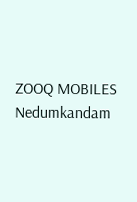ZOOQ MOBILES Nedumkandam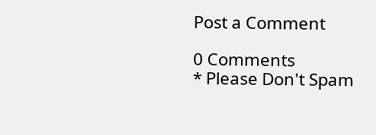Post a Comment

0 Comments
* Please Don't Spam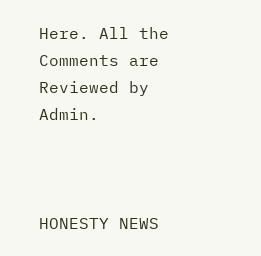Here. All the Comments are Reviewed by Admin.



HONESTY NEWS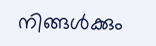നിങ്ങൾക്കും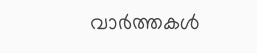വാർത്തകൾ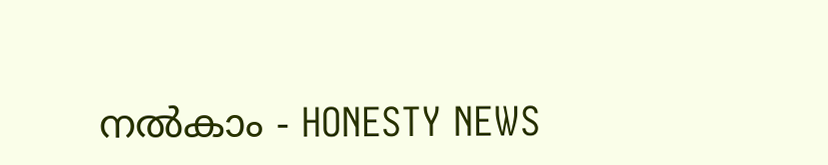നൽകാം - HONESTY NEWS